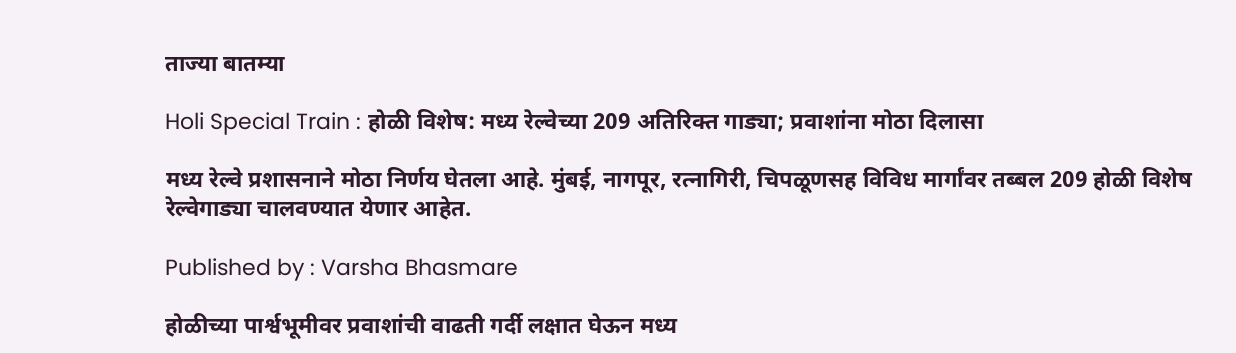ताज्या बातम्या

Holi Special Train : होळी विशेष: मध्य रेल्वेच्या 209 अतिरिक्त गाड्या; प्रवाशांना मोठा दिलासा

मध्य रेल्वे प्रशासनाने मोठा निर्णय घेतला आहे. मुंबई, नागपूर, रत्नागिरी, चिपळूणसह विविध मार्गांवर तब्बल 209 होळी विशेष रेल्वेगाड्या चालवण्यात येणार आहेत.

Published by : Varsha Bhasmare

होळीच्या पार्श्वभूमीवर प्रवाशांची वाढती गर्दी लक्षात घेऊन मध्य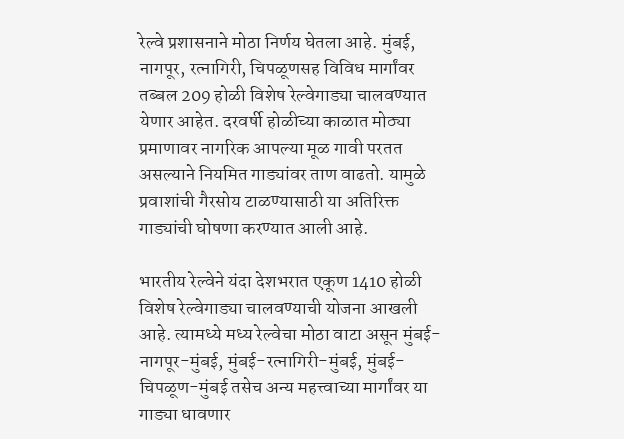रेल्वे प्रशासनाने मोठा निर्णय घेतला आहे. मुंबई, नागपूर, रत्नागिरी, चिपळूणसह विविध मार्गांवर तब्बल 209 होळी विशेष रेल्वेगाड्या चालवण्यात येणार आहेत. दरवर्षी होळीच्या काळात मोठ्या प्रमाणावर नागरिक आपल्या मूळ गावी परतत असल्याने नियमित गाड्यांवर ताण वाढतो. यामुळे प्रवाशांची गैरसोय टाळण्यासाठी या अतिरिक्त गाड्यांची घोषणा करण्यात आली आहे.

भारतीय रेल्वेने यंदा देशभरात एकूण 1410 होळी विशेष रेल्वेगाड्या चालवण्याची योजना आखली आहे. त्यामध्ये मध्य रेल्वेचा मोठा वाटा असून मुंबई-नागपूर-मुंबई, मुंबई-रत्नागिरी-मुंबई, मुंबई-चिपळूण-मुंबई तसेच अन्य महत्त्वाच्या मार्गांवर या गाड्या धावणार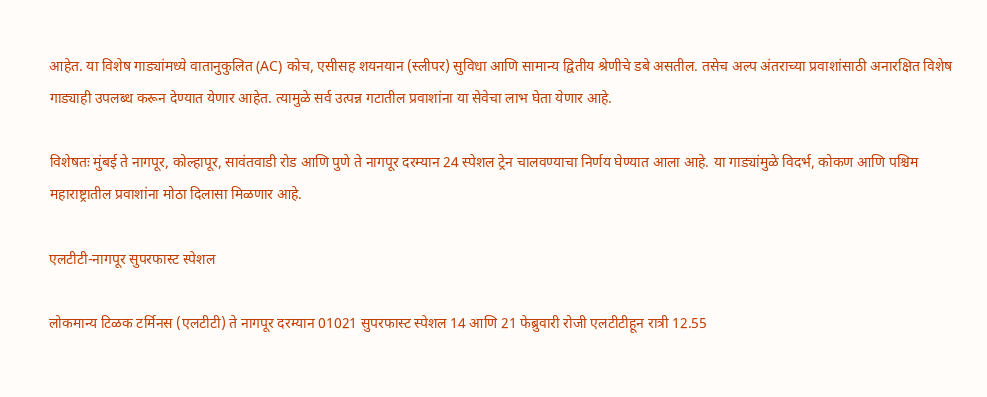आहेत. या विशेष गाड्यांमध्ये वातानुकुलित (AC) कोच, एसीसह शयनयान (स्लीपर) सुविधा आणि सामान्य द्वितीय श्रेणीचे डबे असतील. तसेच अल्प अंतराच्या प्रवाशांसाठी अनारक्षित विशेष गाड्याही उपलब्ध करून देण्यात येणार आहेत. त्यामुळे सर्व उत्पन्न गटातील प्रवाशांना या सेवेचा लाभ घेता येणार आहे.

विशेषतः मुंबई ते नागपूर, कोल्हापूर, सावंतवाडी रोड आणि पुणे ते नागपूर दरम्यान 24 स्पेशल ट्रेन चालवण्याचा निर्णय घेण्यात आला आहे. या गाड्यांमुळे विदर्भ, कोकण आणि पश्चिम महाराष्ट्रातील प्रवाशांना मोठा दिलासा मिळणार आहे.

एलटीटी-नागपूर सुपरफास्ट स्पेशल

लोकमान्य टिळक टर्मिनस (एलटीटी) ते नागपूर दरम्यान 01021 सुपरफास्ट स्पेशल 14 आणि 21 फेब्रुवारी रोजी एलटीटीहून रात्री 12.55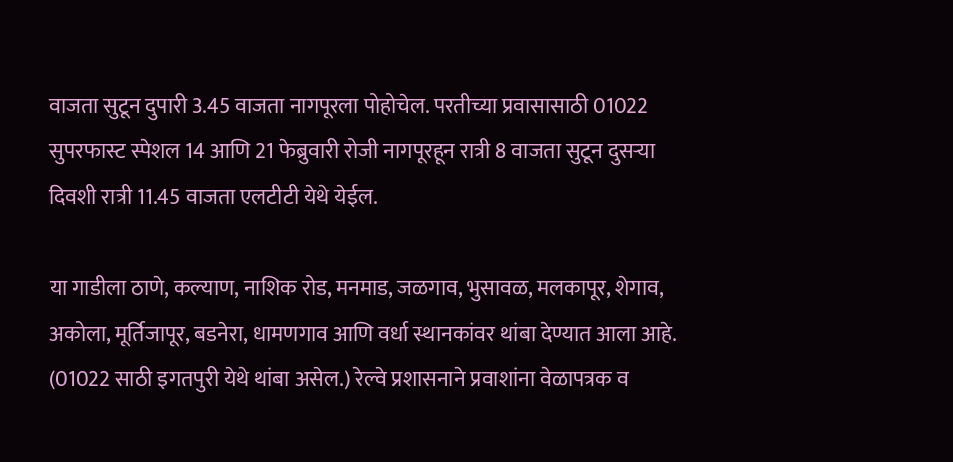वाजता सुटून दुपारी 3.45 वाजता नागपूरला पोहोचेल. परतीच्या प्रवासासाठी 01022 सुपरफास्ट स्पेशल 14 आणि 21 फेब्रुवारी रोजी नागपूरहून रात्री 8 वाजता सुटून दुसऱ्या दिवशी रात्री 11.45 वाजता एलटीटी येथे येईल.

या गाडीला ठाणे, कल्याण, नाशिक रोड, मनमाड, जळगाव, भुसावळ, मलकापूर, शेगाव, अकोला, मूर्तिजापूर, बडनेरा, धामणगाव आणि वर्धा स्थानकांवर थांबा देण्यात आला आहे. (01022 साठी इगतपुरी येथे थांबा असेल.) रेल्वे प्रशासनाने प्रवाशांना वेळापत्रक व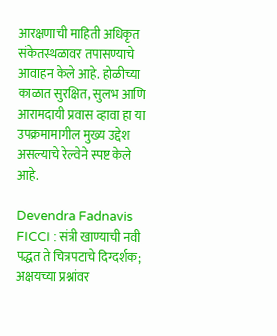आरक्षणाची माहिती अधिकृत संकेतस्थळावर तपासण्याचे आवाहन केले आहे. होळीच्या काळात सुरक्षित, सुलभ आणि आरामदायी प्रवास व्हावा हा या उपक्रमामागील मुख्य उद्देश असल्याचे रेल्वेने स्पष्ट केले आहे.

Devendra Fadnavis FICCI : संत्री खाण्याची नवी पद्धत ते चित्रपटाचे दिग्दर्शक; अक्षयच्या प्रश्नांवर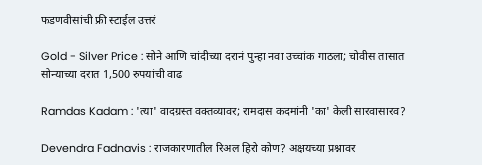फडणवीसांची फ्री स्टाईल उत्तरं

Gold - Silver Price : सोने आणि चांदीच्या दरानं पुन्हा नवा उच्चांक गाठला; चोवीस तासात सोन्याच्या दरात 1,500 रुपयांची वाढ

Ramdas Kadam : 'त्या' वादग्रस्त वक्तव्यावर; रामदास कदमांनी 'का' केली सारवासारव?

Devendra Fadnavis : राजकारणातील रिअल हिरो कोण? अक्षयच्या प्रश्नावर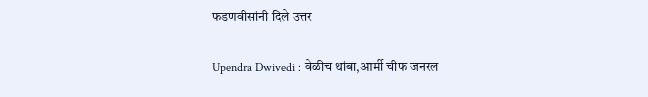फडणवीसांनी दिले उत्तर

Upendra Dwivedi : वेळीच थांबा,आर्मी चीफ जनरल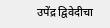उपेंद्र द्विवेदीचा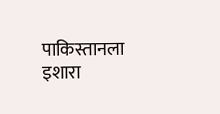पाकिस्तानला इशारा